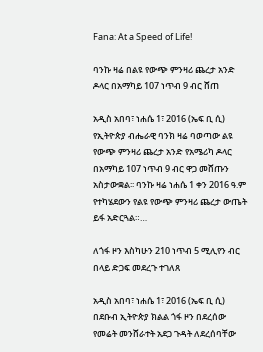Fana: At a Speed of Life!

ባንኩ ዛሬ በልዩ የውጭ ምንዛሪ ጨረታ አንድ ዶላር በአማካይ 107 ነጥብ 9 ብር ሸጠ

አዲስ አበባ፣ ነሐሴ 1፣ 2016 (ኤፍ ቢ ሲ) የኢትዮጵያ ብሔራዊ ባንክ ዛሬ ባወጣው ልዩ የውጭ ምንዛሪ ጨረታ አንድ የአሜሪካ ዶላር በአማካይ 107 ነጥብ 9 ብር ዋጋ መሸጡን አስታውቋል፡፡ ባንኩ ዛሬ ነሐሴ 1 ቀን 2016 ዓ.ም የተካሄደውን የልዩ የውጭ ምንዛሪ ጨረታ ውጤት ይፋ አድርጓል።…

ለጎፋ ዞን እስካሁን 210 ነጥብ 5 ሚሊየን ብር በላይ ድጋፍ መደረጉ ተገለጸ

አዲስ አበባ፣ ነሐሴ 1፣ 2016 (ኤፍ ቢ ሲ) በደቡብ ኢትዮጵያ ክልል ጎፋ ዞን በደረሰው የመሬት መንሸራተት አደጋ ጉዳት ለደረሰባቸው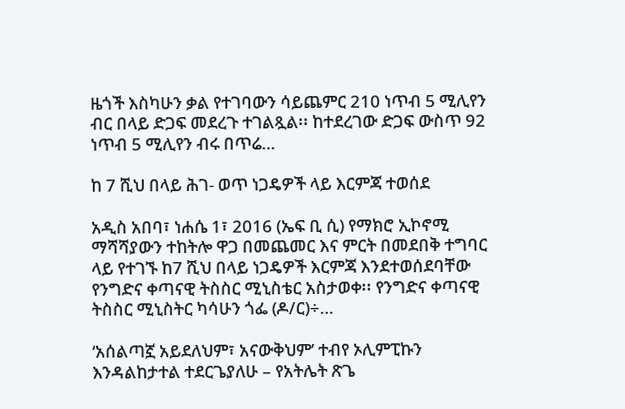ዜጎች እስካሁን ቃል የተገባውን ሳይጨምር 210 ነጥብ 5 ሚሊየን ብር በላይ ድጋፍ መደረጉ ተገልጿል፡፡ ከተደረገው ድጋፍ ውስጥ 92 ነጥብ 5 ሚሊየን ብሩ በጥሬ…

ከ 7 ሺህ በላይ ሕገ- ወጥ ነጋዴዎች ላይ እርምጃ ተወሰደ

አዲስ አበባ፣ ነሐሴ 1፣ 2016 (ኤፍ ቢ ሲ) የማክሮ ኢኮኖሚ ማሻሻያውን ተከትሎ ዋጋ በመጨመር እና ምርት በመደበቅ ተግባር ላይ የተገኙ ከ7 ሺህ በላይ ነጋዴዎች እርምጃ እንደተወሰደባቸው የንግድና ቀጣናዊ ትስስር ሚኒስቴር አስታወቀ፡፡ የንግድና ቀጣናዊ ትስስር ሚኒስትር ካሳሁን ጎፌ (ዶ/ር)÷…

‘አሰልጣኟ አይደለህም፣ አናውቅህም’ ተብየ ኦሊምፒኩን እንዳልከታተል ተደርጌያለሁ – የአትሌት ጽጌ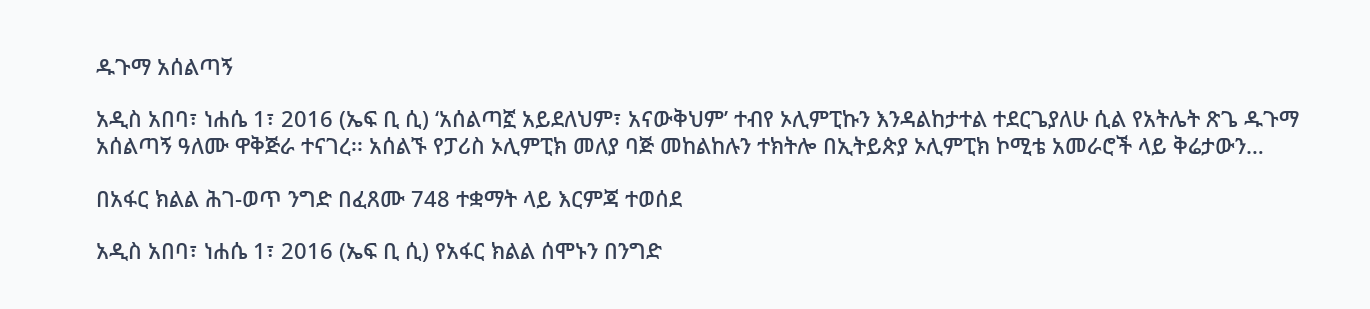ዱጉማ አሰልጣኝ

አዲስ አበባ፣ ነሐሴ 1፣ 2016 (ኤፍ ቢ ሲ) ‘አሰልጣኟ አይደለህም፣ አናውቅህም’ ተብየ ኦሊምፒኩን እንዳልከታተል ተደርጌያለሁ ሲል የአትሌት ጽጌ ዱጉማ አሰልጣኝ ዓለሙ ዋቅጅራ ተናገረ፡፡ አሰልኙ የፓሪስ ኦሊምፒክ መለያ ባጅ መከልከሉን ተክትሎ በኢትይጵያ ኦሊምፒክ ኮሚቴ አመራሮች ላይ ቅሬታውን…

በአፋር ክልል ሕገ-ወጥ ንግድ በፈጸሙ 748 ተቋማት ላይ እርምጃ ተወሰደ

አዲስ አበባ፣ ነሐሴ 1፣ 2016 (ኤፍ ቢ ሲ) የአፋር ክልል ሰሞኑን በንግድ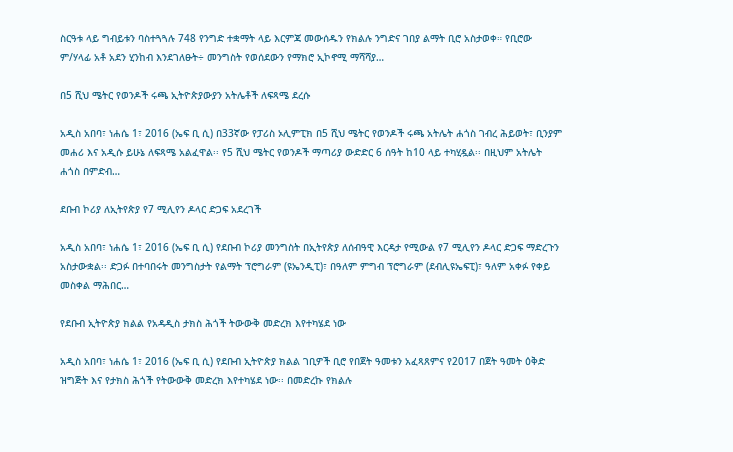ስርዓቱ ላይ ግብይቱን ባስተጓጓሉ 748 የንግድ ተቋማት ላይ እርምጃ መውሰዱን የክልሉ ንግድና ገበያ ልማት ቢሮ አስታወቀ። የቢሮው ም/ሃላፊ አቶ አደን ሂንከብ እንደገለፁት÷ መንግስት የወሰደውን የማክሮ ኢኮኖሚ ማሻሻያ…

በ5 ሺህ ሜትር የወንዶች ሩጫ ኢትዮጵያውያን አትሌቶች ለፍጻሜ ደረሱ

አዲስ አበባ፣ ነሐሴ 1፣ 2016 (ኤፍ ቢ ሲ) በ33ኛው የፓሪስ ኦሊምፒክ በ5 ሺህ ሜትር የወንዶች ሩጫ አትሌት ሐጎስ ገብረ ሕይወት፣ ቢንያም መሐሪ እና አዲሱ ይሁኔ ለፍጻሜ አልፈዋል፡፡ የ5 ሺህ ሜትር የወንዶች ማጣሪያ ውድድር 6 ሰዓት ከ10 ላይ ተካሂዷል፡፡ በዚህም አትሌት ሐጎስ በምድብ…

ደቡብ ኮሪያ ለኢትየጵያ የ7 ሚሊየን ዶላር ድጋፍ አደረገች

አዲስ አበባ፣ ነሐሴ 1፣ 2016 (ኤፍ ቢ ሲ) የደቡብ ኮሪያ መንግስት በኢትየጵያ ለሰብዓዊ እርዳታ የሚውል የ7 ሚሊየን ዶላር ድጋፍ ማድረጉን አስታውቋል፡፡ ድጋፉ በተባበሩት መንግስታት የልማት ፕሮግራም (ዩኤንዲፒ)፣ በዓለም ምግብ ፕሮግራም (ደብሊዩኤፍፒ)፣ ዓለም አቀፉ የቀይ መስቀል ማሕበር…

የደቡብ ኢትዮጵያ ክልል የአዳዲስ ታክስ ሕጎች ትውውቅ መድረክ እየተካሄደ ነው

አዲስ አበባ፣ ነሐሴ 1፣ 2016 (ኤፍ ቢ ሲ) የደቡብ ኢትዮጵያ ክልል ገቢዎች ቢሮ የበጀት ዓመቱን አፈጻጸምና የ2017 በጀት ዓመት ዕቅድ ዝግጅት እና የታክስ ሕጎች የትውውቅ መድረክ እየተካሄደ ነው፡፡ በመድረኩ የክልሉ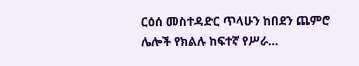ርዕሰ መስተዳድር ጥላሁን ከበደን ጨምሮ ሌሎች የክልሉ ከፍተኛ የሥራ…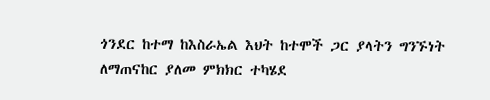ጎንደር ከተማ ከእስራኤል እህት ከተሞች ጋር ያላትን ግንኙነት ለማጠናከር ያለመ ምክክር ተካሄደ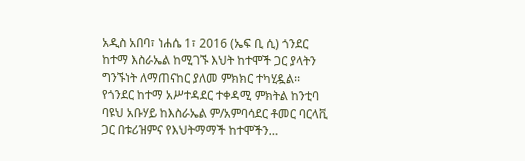አዲስ አበባ፣ ነሐሴ 1፣ 2016 (ኤፍ ቢ ሲ) ጎንደር ከተማ እስራኤል ከሚገኙ እህት ከተሞች ጋር ያላትን ግንኙነት ለማጠናከር ያለመ ምክክር ተካሂዷል፡፡ የጎንደር ከተማ አሥተዳደር ተቀዳሚ ምክትል ከንቲባ ባዩህ አቡሃይ ከእስራኤል ም/አምባሳደር ቶመር ባርላቪ ጋር በቱሪዝምና የእህትማማች ከተሞችን…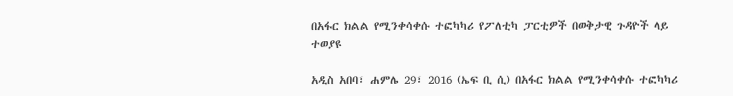በአፋር ክልል የሚንቀሳቀሱ ተፎካካሪ የፖለቲካ ፓርቲዎች በወቅታዊ ጉዳዮች ላይ ተወያዩ

አዲስ አበባ፣ ሐምሌ 29፣ 2016 (ኤፍ ቢ ሲ) በአፋር ክልል የሚንቀሳቀሱ ተፎካካሪ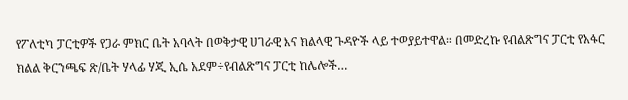የፖለቲካ ፓርቲዎች የጋራ ምክር ቤት አባላት በወቅታዊ ሀገራዊ እና ክልላዊ ጉዳዮች ላይ ተወያይተዋል። በመድረኩ የብልጽግና ፓርቲ የአፋር ክልል ቅርንጫፍ ጽ/ቤት ሃላፊ ሃጂ ኢሴ አደም÷የብልጽግና ፓርቲ ከሌሎች…